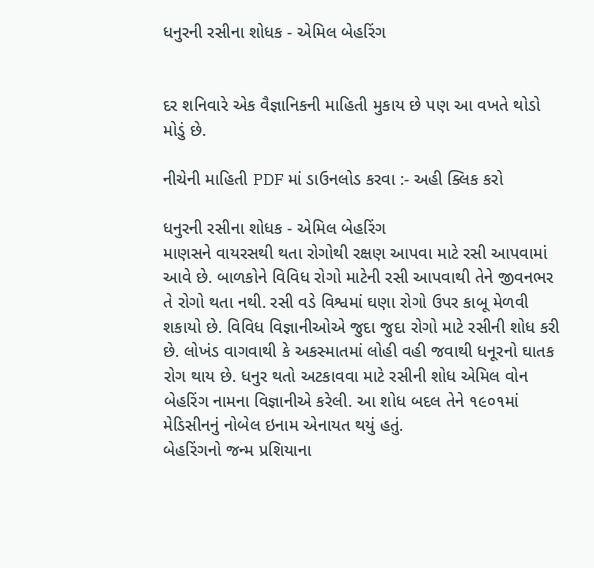ધનુરની રસીના શોધક - એમિલ બેહરિંગ


દર શનિવારે એક વૈજ્ઞાનિકની માહિતી મુકાય છે પણ આ વખતે થોડો મોડું છે.

નીચેની માહિતી PDF માં ડાઉનલોડ કરવા :- અહી ક્લિક કરો

ધનુરની રસીના શોધક - એમિલ બેહરિંગ
માણસને વાયરસથી થતા રોગોથી રક્ષણ આપવા માટે રસી આપવામાં આવે છે. બાળકોને વિવિધ રોગો માટેની રસી આપવાથી તેને જીવનભર તે રોગો થતા નથી. રસી વડે વિશ્વમાં ઘણા રોગો ઉપર કાબૂ મેળવી શકાયો છે. વિવિધ વિજ્ઞાનીઓએ જુદા જુદા રોગો માટે રસીની શોધ કરી છે. લોખંડ વાગવાથી કે અકસ્માતમાં લોહી વહી જવાથી ધનૂરનો ઘાતક રોગ થાય છે. ધનુર થતો અટકાવવા માટે રસીની શોધ એમિલ વોન બેહરિંગ નામના વિજ્ઞાનીએ કરેલી. આ શોધ બદલ તેને ૧૯૦૧માં મેડિસીનનું નોબેલ ઇનામ એનાયત થયું હતું.
બેહરિંગનો જન્મ પ્રશિયાના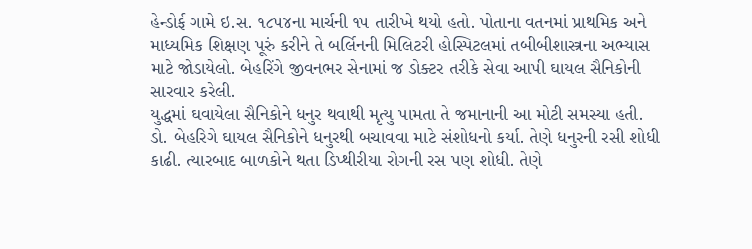હેન્ડોર્ફ ગામે ઇ.સ. ૧૮૫૪ના માર્ચની ૧૫ તારીખે થયો હતો. પોતાના વતનમાં પ્રાથમિક અને માધ્યમિક શિક્ષણ પૂરું કરીને તે બર્લિનની મિલિટરી હોસ્પિટલમાં તબીબીશાસ્ત્રના અભ્યાસ માટે જોડાયેલો. બેહરિંગે જીવનભર સેનામાં જ ડોક્ટર તરીકે સેવા આપી ઘાયલ સૈનિકોની સારવાર કરેલી.
યુદ્ધમાં ઘવાયેલા સૈનિકોને ધનુર થવાથી મૃત્યુ પામતા તે જમાનાની આ મોટી સમસ્યા હતી. ડો. બેહરિગે ઘાયલ સૈનિકોને ધનુરથી બચાવવા માટે સંશોધનો કર્યા. તેણે ધનુરની રસી શોધી કાઢી. ત્યારબાદ બાળકોને થતા ડિપ્થીરીયા રોગની રસ પણ શોધી. તેણે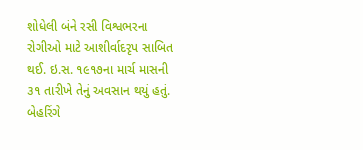શોધેલી બંને રસી વિશ્વભરના રોગીઓ માટે આશીર્વાદરૃપ સાબિત થઈ. ઇ.સ. ૧૯૧૭ના માર્ચ માસની ૩૧ તારીખે તેનું અવસાન થયું હતું. બેહરિંગે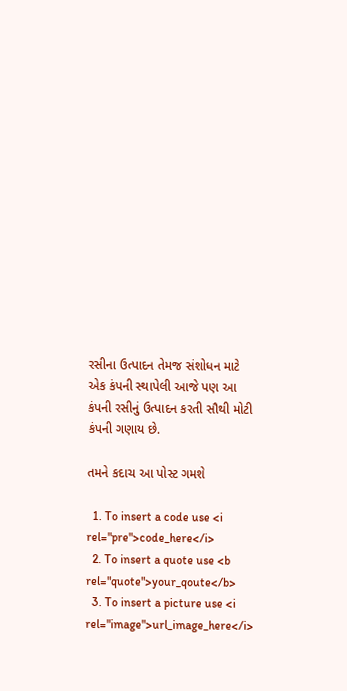રસીના ઉત્પાદન તેમજ સંશોધન માટે એક કંપની સ્થાપેલી આજે પણ આ કંપની રસીનું ઉત્પાદન કરતી સૌથી મોટી કંપની ગણાય છે.

તમને કદાચ આ પોસ્ટ ગમશે

  1. To insert a code use <i rel="pre">code_here</i>
  2. To insert a quote use <b rel="quote">your_qoute</b>
  3. To insert a picture use <i rel="image">url_image_here</i>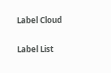Label Cloud

Label List